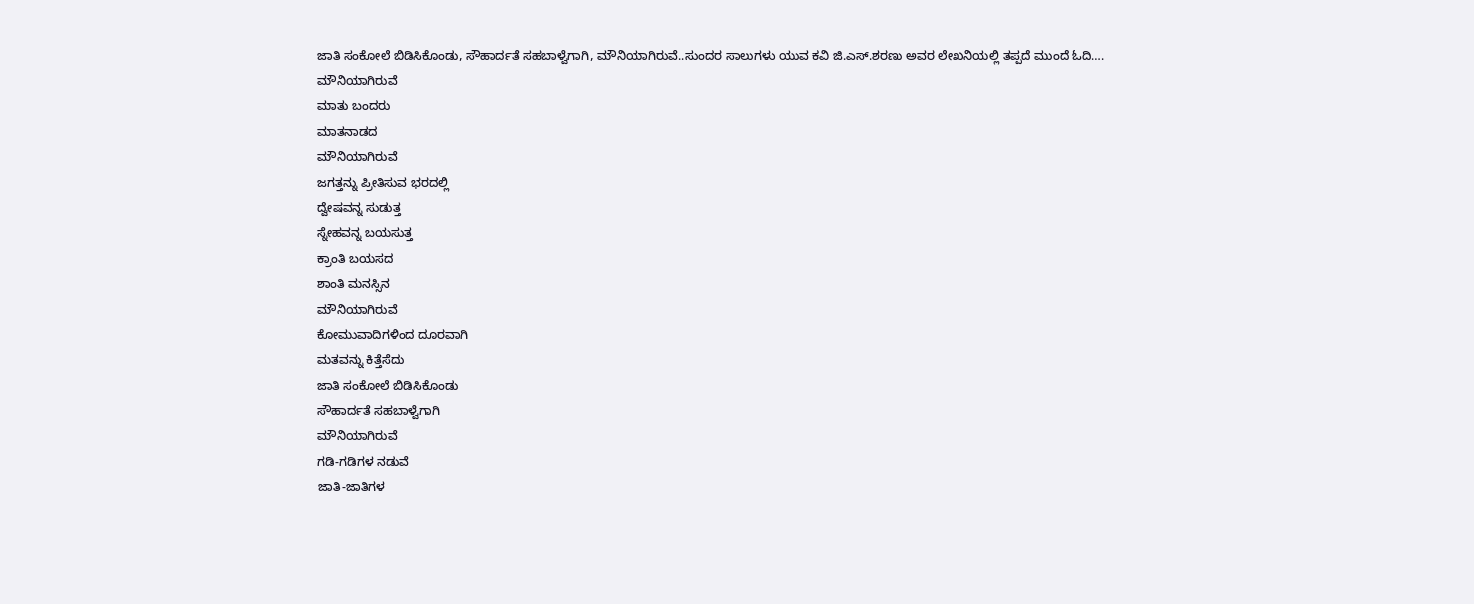ಜಾತಿ ಸಂಕೋಲೆ ಬಿಡಿಸಿಕೊಂಡು, ಸೌಹಾರ್ದತೆ ಸಹಬಾಳ್ವೆಗಾಗಿ, ಮೌನಿಯಾಗಿರುವೆ..ಸುಂದರ ಸಾಲುಗಳು ಯುವ ಕವಿ ಜಿ.ಎಸ್.ಶರಣು ಅವರ ಲೇಖನಿಯಲ್ಲಿ ತಪ್ಪದೆ ಮುಂದೆ ಓದಿ….
ಮೌನಿಯಾಗಿರುವೆ
ಮಾತು ಬಂದರು
ಮಾತನಾಡದ
ಮೌನಿಯಾಗಿರುವೆ
ಜಗತ್ತನ್ನು ಪ್ರೀತಿಸುವ ಭರದಲ್ಲಿ
ದ್ವೇಷವನ್ನ ಸುಡುತ್ತ
ಸ್ನೇಹವನ್ನ ಬಯಸುತ್ತ
ಕ್ರಾಂತಿ ಬಯಸದ
ಶಾಂತಿ ಮನಸ್ಸಿನ
ಮೌನಿಯಾಗಿರುವೆ
ಕೋಮುವಾದಿಗಳಿಂದ ದೂರವಾಗಿ
ಮತವನ್ನು ಕಿತ್ತೆಸೆದು
ಜಾತಿ ಸಂಕೋಲೆ ಬಿಡಿಸಿಕೊಂಡು
ಸೌಹಾರ್ದತೆ ಸಹಬಾಳ್ವೆಗಾಗಿ
ಮೌನಿಯಾಗಿರುವೆ
ಗಡಿ-ಗಡಿಗಳ ನಡುವೆ
ಜಾತಿ-ಜಾತಿಗಳ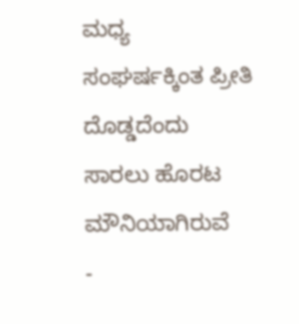ಮಧ್ಯ
ಸಂಘರ್ಷಕ್ಕಿಂತ ಪ್ರೀತಿ ದೊಡ್ಡದೆಂದು
ಸಾರಲು ಹೊರಟ
ಮೌನಿಯಾಗಿರುವೆ
-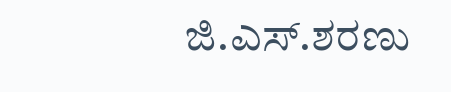ಜಿ.ಎಸ್.ಶರಣು